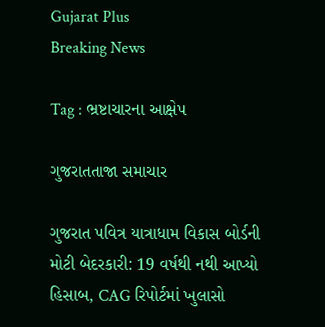Gujarat Plus
Breaking News

Tag : ભ્રષ્ટાચારના આક્ષેપ

ગુજરાતતાજા સમાચાર

ગુજરાત પવિત્ર યાત્રાધામ વિકાસ બોર્ડની મોટી બેદરકારી: 19 વર્ષથી નથી આપ્યો હિસાબ, CAG રિપોર્ટમાં ખુલાસો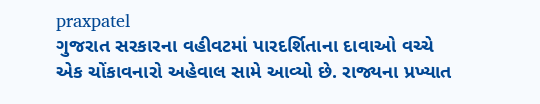praxpatel
ગુજરાત સરકારના વહીવટમાં પારદર્શિતાના દાવાઓ વચ્ચે એક ચોંકાવનારો અહેવાલ સામે આવ્યો છે. રાજ્યના પ્રખ્યાત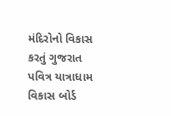મંદિરોનો વિકાસ કરતું ગુજરાત પવિત્ર યાત્રાધામ વિકાસ બોર્ડ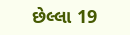છેલ્લા 19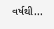વર્ષથી...